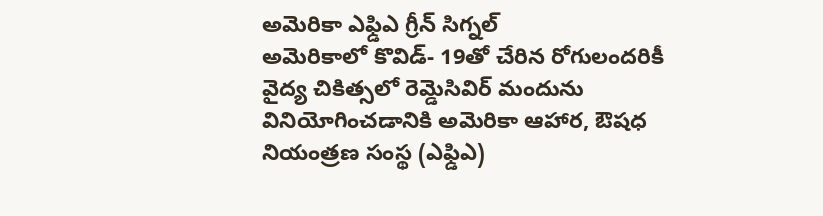అమెరికా ఎఫ్డిఎ గ్రీన్ సిగ్నల్
అమెరికాలో కొవిడ్- 19తో చేరిన రోగులందరికీ వైద్య చికిత్సలో రెమ్డెసివిర్ మందును వినియోగించడానికి అమెరికా ఆహార, ఔషధ నియంత్రణ సంస్థ (ఎఫ్డిఎ)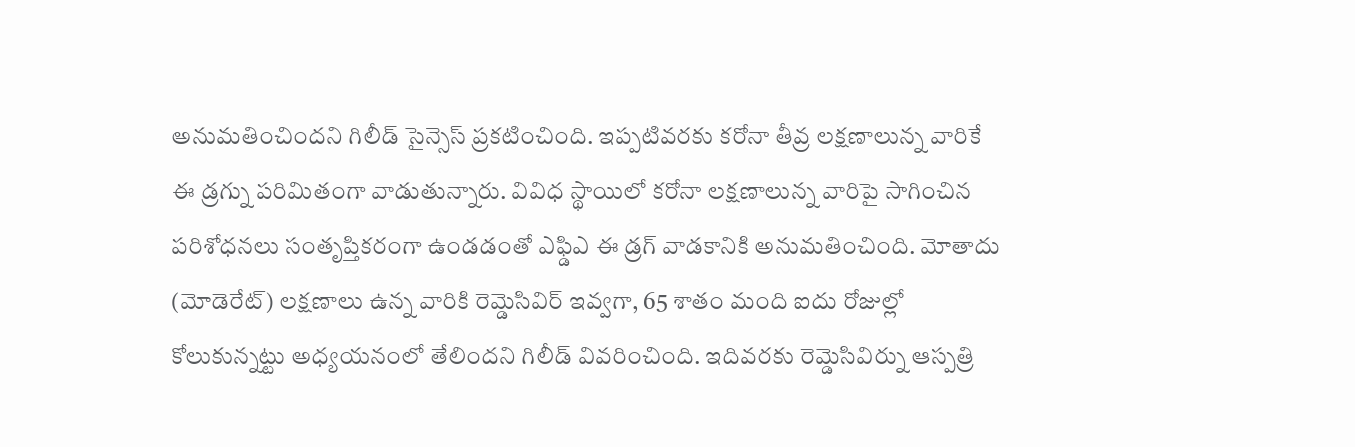అనుమతించిందని గిలీడ్ సైన్సెస్ ప్రకటించింది. ఇప్పటివరకు కరోనా తీవ్ర లక్షణాలున్న వారికే ఈ డ్రగ్ను పరిమితంగా వాడుతున్నారు. వివిధ స్థాయిలో కరోనా లక్షణాలున్న వారిపై సాగించిన పరిశోధనలు సంతృప్తికరంగా ఉండడంతో ఎఫ్డిఎ ఈ డ్రగ్ వాడకానికి అనుమతించింది. మోతాదు (మోడెరేట్) లక్షణాలు ఉన్న వారికి రెమ్డెసివిర్ ఇవ్వగా, 65 శాతం మంది ఐదు రోజుల్లో కోలుకున్నట్టు అధ్యయనంలో తేలిందని గిలీడ్ వివరించింది. ఇదివరకు రెమ్డెసివిర్ను ఆస్పత్రి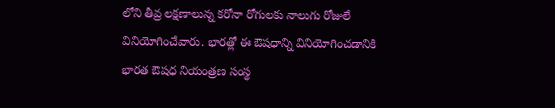లోని తీవ్ర లక్షణాలున్న కరోనా రోగులకు నాలుగు రోజులే వినియోగించేవారు. భారత్లో ఈ ఔషధాన్ని వినియోగించడానికి భారత ఔషధ నియంత్రణ సంస్థ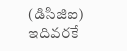(డిసిజిఐ) ఇదివరకే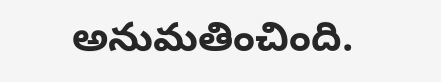అనుమతించింది.